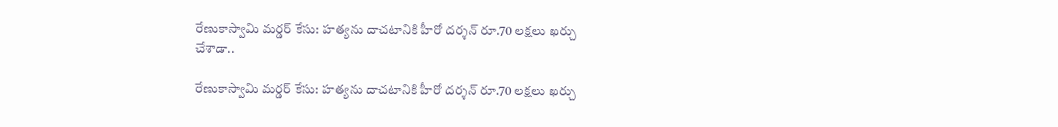రేణుకాస్వామి మర్డర్ కేసు: హత్యను దాచటానికి హీరో దర్శన్ రూ.70 లక్షలు ఖర్చు చేశాడా..

రేణుకాస్వామి మర్డర్ కేసు: హత్యను దాచటానికి హీరో దర్శన్ రూ.70 లక్షలు ఖర్చు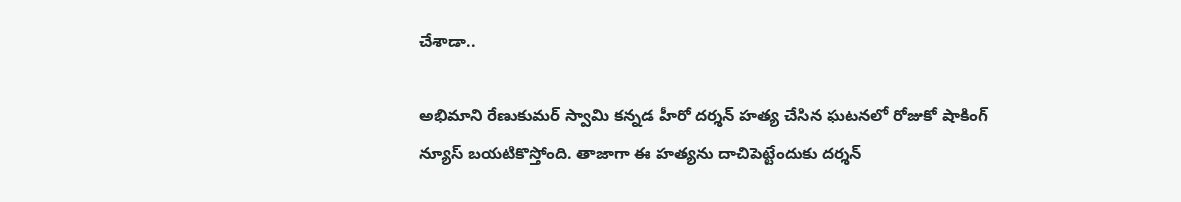చేశాడా..

అభిమాని రేణుకుమర్ స్వామి కన్నడ హీరో దర్శన్ హత్య చేసిన ఘటనలో రోజుకో షాకింగ్ న్యూస్ బయటికొస్తోంది. తాజాగా ఈ హత్యను దాచిపెట్టేందుకు దర్శన్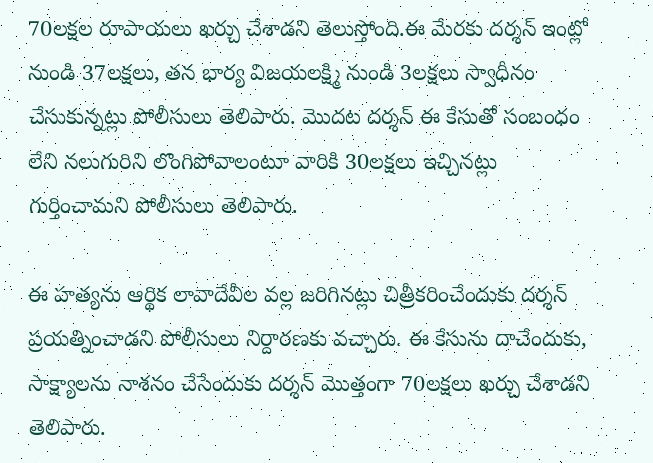70లక్షల రూపాయలు ఖర్చు చేశాడని తెలుస్తోంది.ఈ మేరకు దర్శన్ ఇంట్లో నుండి 37లక్షలు, తన భార్య విజయలక్ష్మి నుండి 3లక్షలు స్వాధీనం చేసుకున్నట్లు పోలీసులు తెలిపారు. మొదట దర్శన్ ఈ కేసుతో సంబంధం లేని నలుగురిని లొంగిపోవాలంటూ వారికి 30లక్షలు ఇచ్చినట్లు గుర్తించామని పోలీసులు తెలిపారు.

ఈ హత్యను ఆర్థిక లావాదేవీల వల్ల జరిగినట్లు చిత్రీకరించేందుకు దర్శన్ ప్రయత్నించాడని పోలీసులు నిర్దారణకు వచ్చారు. ఈ కేసును దాచేందుకు, సాక్ష్యాలను నాశనం చేసేందుకు దర్శన్ మొత్తంగా 70లక్షలు ఖర్చు చేశాడని తెలిపారు.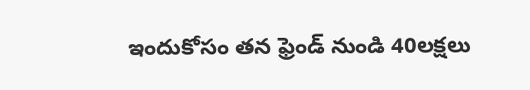ఇందుకోసం తన ఫ్రెండ్ నుండి 40లక్షలు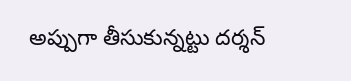అప్పుగా తీసుకున్నట్టు దర్శన్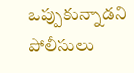ఒప్పుకున్నాడని పోలీసులు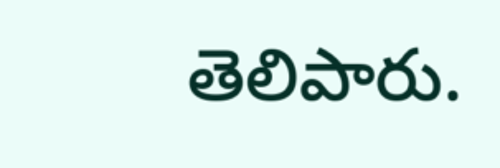తెలిపారు.